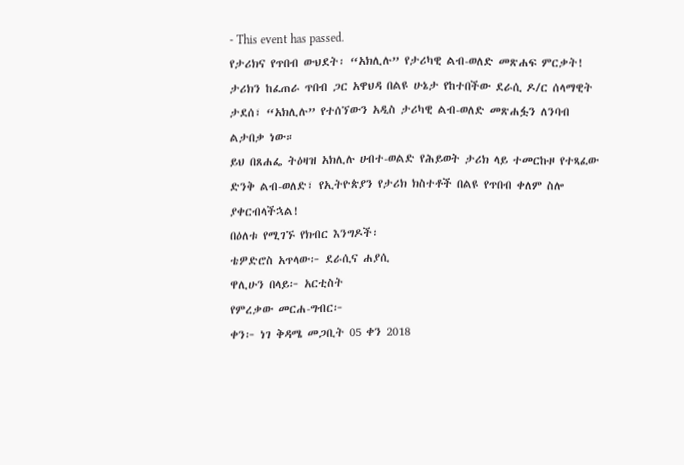- This event has passed.
የታሪክና የጥበብ ውህደት፡ “አክሊሉ” የታሪካዊ ልብ-ወለድ መጽሐፍ ምርቃት!
ታሪክን ከፈጠራ ጥበብ ጋር አዋህዳ በልዩ ሁኔታ የከተበችው ደራሲ ዶ/ር ሰላማዊት ታደሰ፣ “አክሊሉ” የተሰኘውን አዲስ ታሪካዊ ልብ-ወለድ መጽሐፏን ለንባብ ልታበቃ ነው።
ይህ በጸሐፌ ትዕዛዝ አክሊሉ ሀብተ-ወልድ የሕይወት ታሪክ ላይ ተመርኩዞ የተጻፈው ድንቅ ልብ-ወለድ፣ የኢትዮጵያን የታሪክ ክስተቶች በልዩ የጥበብ ቀለም ስሎ ያቀርብላችኋል!
በዕለቱ የሚገኙ የክብር እንግዶች፡
ቴዎድሮስ አጥላው፦ ደራሲና ሐያሲ
ዋሊሁን በላይ፦ አርቲስት
የምረቃው መርሐ-ግብር፦
ቀን፦ ነገ ቅዳሜ መጋቢት 05 ቀን 2018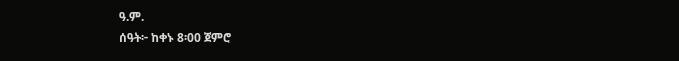ዓ.ም.
ሰዓት፦ ከቀኑ 8፡00 ጀምሮ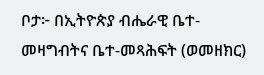ቦታ፦ በኢትዮጵያ ብሔራዊ ቤተ-መዛግብትና ቤተ-መጻሕፍት (ወመዘክር)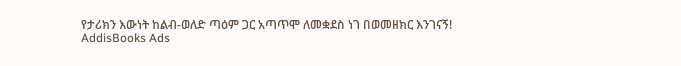የታሪክን እውነት ከልብ-ወለድ ጣዕም ጋር አጣጥሞ ለመቋደስ ነገ በወመዘክር እንገናኝ!
AddisBooks Ads